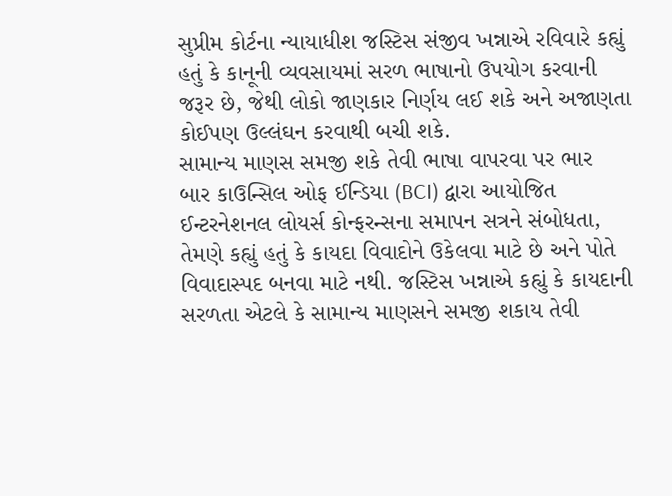સુપ્રીમ કોર્ટના ન્યાયાધીશ જસ્ટિસ સંજીવ ખન્નાએ રવિવારે કહ્યું હતું કે કાનૂની વ્યવસાયમાં સરળ ભાષાનો ઉપયોગ કરવાની જરૂર છે, જેથી લોકો જાણકાર નિર્ણય લઈ શકે અને અજાણતા કોઈપણ ઉલ્લંઘન કરવાથી બચી શકે.
સામાન્ય માણસ સમજી શકે તેવી ભાષા વાપરવા પર ભાર
બાર કાઉન્સિલ ઓફ ઈન્ડિયા (BCI) દ્વારા આયોજિત ઈન્ટરનેશનલ લોયર્સ કોન્ફરન્સના સમાપન સત્રને સંબોધતા, તેમણે કહ્યું હતું કે કાયદા વિવાદોને ઉકેલવા માટે છે અને પોતે વિવાદાસ્પદ બનવા માટે નથી. જસ્ટિસ ખન્નાએ કહ્યું કે કાયદાની સરળતા એટલે કે સામાન્ય માણસને સમજી શકાય તેવી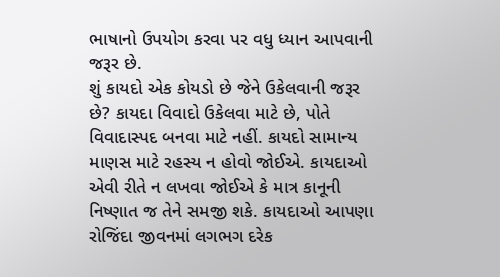ભાષાનો ઉપયોગ કરવા પર વધુ ધ્યાન આપવાની જરૂર છે.
શું કાયદો એક કોયડો છે જેને ઉકેલવાની જરૂર છે? કાયદા વિવાદો ઉકેલવા માટે છે, પોતે વિવાદાસ્પદ બનવા માટે નહીં. કાયદો સામાન્ય માણસ માટે રહસ્ય ન હોવો જોઈએ. કાયદાઓ એવી રીતે ન લખવા જોઈએ કે માત્ર કાનૂની નિષ્ણાત જ તેને સમજી શકે. કાયદાઓ આપણા રોજિંદા જીવનમાં લગભગ દરેક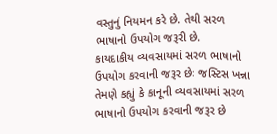વસ્તુનું નિયમન કરે છે. તેથી સરળ ભાષાનો ઉપયોગ જરૂરી છે.
કાયદાકીય વ્યવસાયમાં સરળ ભાષાનો ઉપયોગ કરવાની જરૂર છેઃ જસ્ટિસ ખન્ના
તેમણે કહ્યું કે કાનૂની વ્યવસાયમાં સરળ ભાષાનો ઉપયોગ કરવાની જરૂર છે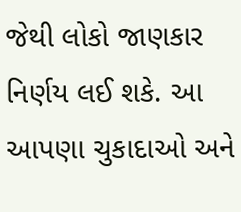જેથી લોકો જાણકાર નિર્ણય લઈ શકે. આ આપણા ચુકાદાઓ અને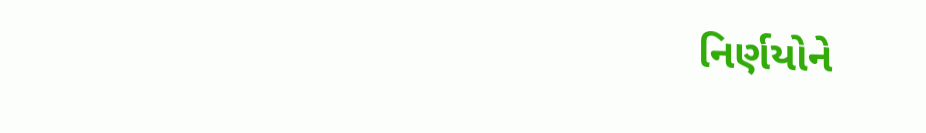નિર્ણયોને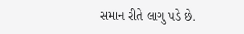સમાન રીતે લાગુ પડે છે.